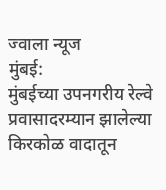ज्वाला न्यूज
मुंबई:
मुंबईच्या उपनगरीय रेल्वे प्रवासादरम्यान झालेल्या किरकोळ वादातून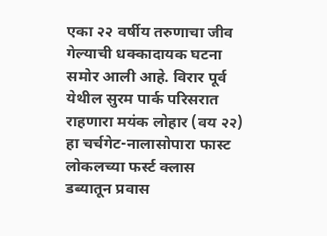एका २२ वर्षीय तरुणाचा जीव गेल्याची धक्कादायक घटना समोर आली आहे. विरार पूर्व येथील सुरम पार्क परिसरात राहणारा मयंक लोहार (वय २२) हा चर्चगेट-नालासोपारा फास्ट लोकलच्या फर्स्ट क्लास डब्यातून प्रवास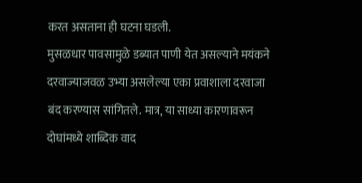करत असताना ही घटना घडली.
मुसळधार पावसामुळे डब्यात पाणी येत असल्याने मयंकने दरवाज्याजवळ उभ्या असलेल्या एका प्रवाशाला दरवाजा बंद करण्यास सांगितले. मात्र, या साध्या कारणावरून दोघांमध्ये शाब्दिक वाद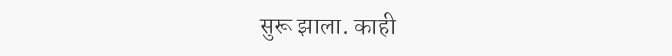सुरू झाला. काही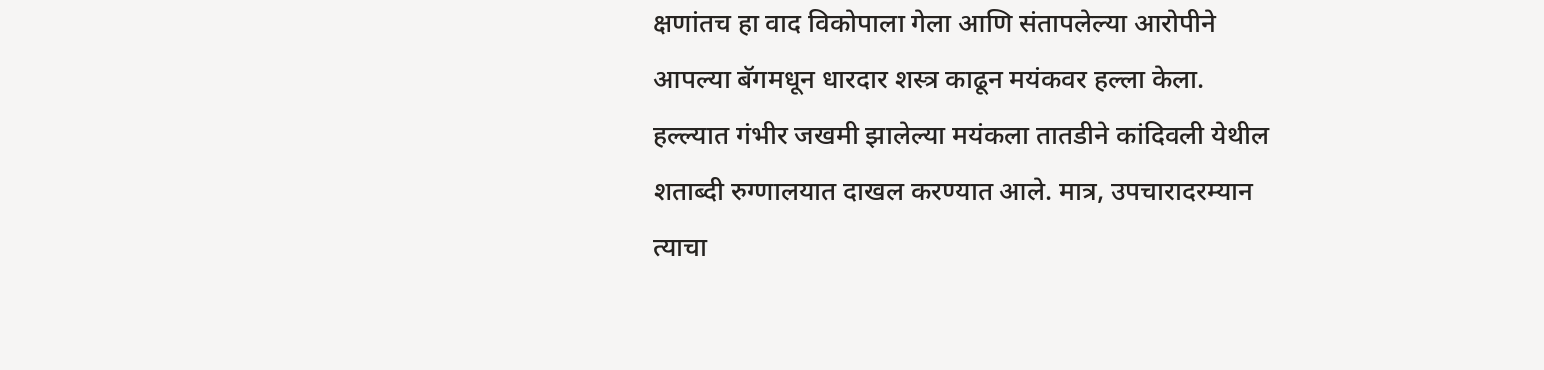क्षणांतच हा वाद विकोपाला गेला आणि संतापलेल्या आरोपीने आपल्या बॅगमधून धारदार शस्त्र काढून मयंकवर हल्ला केला.
हल्ल्यात गंभीर जखमी झालेल्या मयंकला तातडीने कांदिवली येथील शताब्दी रुग्णालयात दाखल करण्यात आले. मात्र, उपचारादरम्यान त्याचा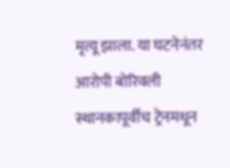मृत्यू झाला. या घटनेनंतर आरोपी बोरिवली स्थानकापूर्वीच ट्रेनमधून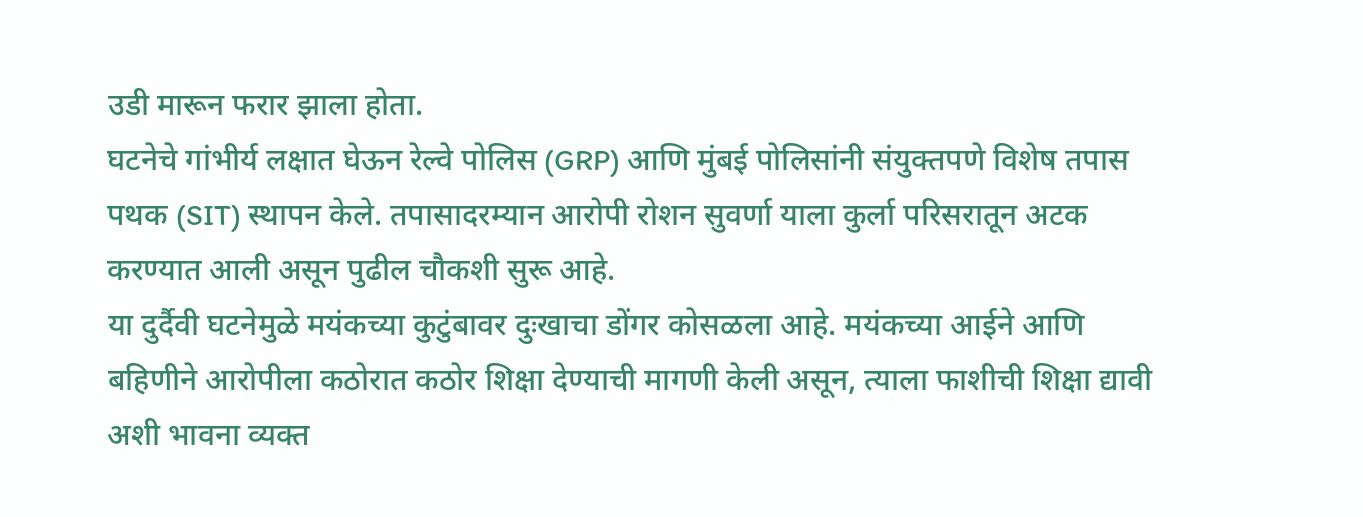उडी मारून फरार झाला होता.
घटनेचे गांभीर्य लक्षात घेऊन रेल्वे पोलिस (GRP) आणि मुंबई पोलिसांनी संयुक्तपणे विशेष तपास पथक (SIT) स्थापन केले. तपासादरम्यान आरोपी रोशन सुवर्णा याला कुर्ला परिसरातून अटक करण्यात आली असून पुढील चौकशी सुरू आहे.
या दुर्दैवी घटनेमुळे मयंकच्या कुटुंबावर दुःखाचा डोंगर कोसळला आहे. मयंकच्या आईने आणि बहिणीने आरोपीला कठोरात कठोर शिक्षा देण्याची मागणी केली असून, त्याला फाशीची शिक्षा द्यावी अशी भावना व्यक्त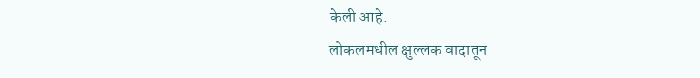केली आहे.
लोकलमधील क्षुल्लक वादातून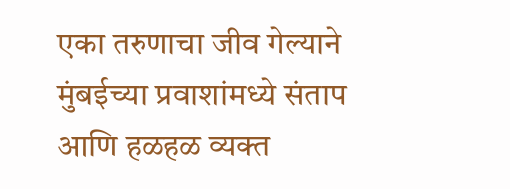एका तरुणाचा जीव गेल्याने मुंबईच्या प्रवाशांमध्ये संताप आणि हळहळ व्यक्त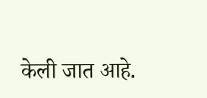केली जात आहे.